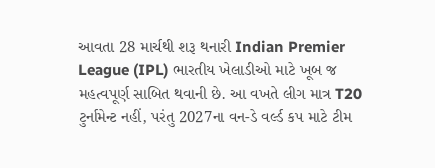આવતા 28 માર્ચથી શરૂ થનારી Indian Premier League (IPL) ભારતીય ખેલાડીઓ માટે ખૂબ જ મહત્વપૂર્ણ સાબિત થવાની છે. આ વખતે લીગ માત્ર T20 ટુર્નામેન્ટ નહીં, પરંતુ 2027ના વન-ડે વર્લ્ડ કપ માટે ટીમ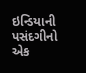ઇન્ડિયાની પસંદગીનો એક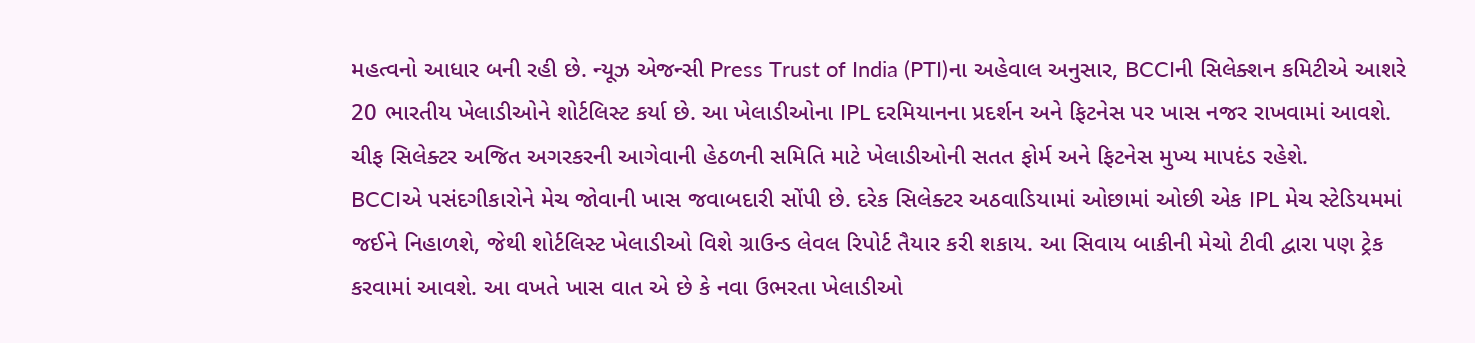મહત્વનો આધાર બની રહી છે. ન્યૂઝ એજન્સી Press Trust of India (PTI)ના અહેવાલ અનુસાર, BCCIની સિલેક્શન કમિટીએ આશરે 20 ભારતીય ખેલાડીઓને શોર્ટલિસ્ટ કર્યા છે. આ ખેલાડીઓના IPL દરમિયાનના પ્રદર્શન અને ફિટનેસ પર ખાસ નજર રાખવામાં આવશે. ચીફ સિલેક્ટર અજિત અગરકરની આગેવાની હેઠળની સમિતિ માટે ખેલાડીઓની સતત ફોર્મ અને ફિટનેસ મુખ્ય માપદંડ રહેશે.
BCCIએ પસંદગીકારોને મેચ જોવાની ખાસ જવાબદારી સોંપી છે. દરેક સિલેક્ટર અઠવાડિયામાં ઓછામાં ઓછી એક IPL મેચ સ્ટેડિયમમાં જઈને નિહાળશે, જેથી શોર્ટલિસ્ટ ખેલાડીઓ વિશે ગ્રાઉન્ડ લેવલ રિપોર્ટ તૈયાર કરી શકાય. આ સિવાય બાકીની મેચો ટીવી દ્વારા પણ ટ્રેક કરવામાં આવશે. આ વખતે ખાસ વાત એ છે કે નવા ઉભરતા ખેલાડીઓ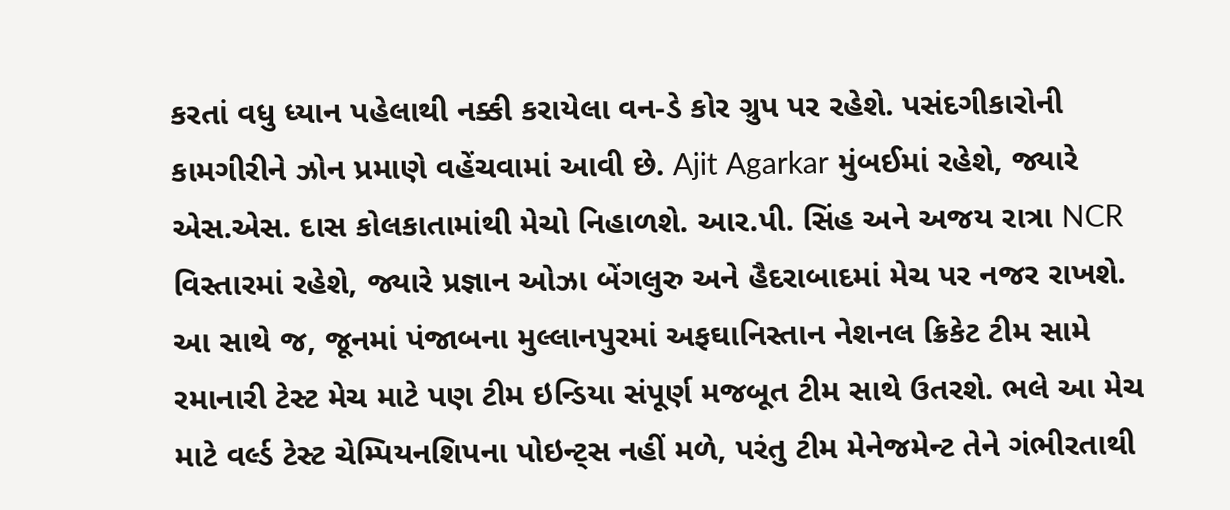કરતાં વધુ ધ્યાન પહેલાથી નક્કી કરાયેલા વન-ડે કોર ગ્રુપ પર રહેશે. પસંદગીકારોની કામગીરીને ઝોન પ્રમાણે વહેંચવામાં આવી છે. Ajit Agarkar મુંબઈમાં રહેશે, જ્યારે એસ.એસ. દાસ કોલકાતામાંથી મેચો નિહાળશે. આર.પી. સિંહ અને અજય રાત્રા NCR વિસ્તારમાં રહેશે, જ્યારે પ્રજ્ઞાન ઓઝા બેંગલુરુ અને હૈદરાબાદમાં મેચ પર નજર રાખશે.
આ સાથે જ, જૂનમાં પંજાબના મુલ્લાનપુરમાં અફઘાનિસ્તાન નેશનલ ક્રિકેટ ટીમ સામે રમાનારી ટેસ્ટ મેચ માટે પણ ટીમ ઇન્ડિયા સંપૂર્ણ મજબૂત ટીમ સાથે ઉતરશે. ભલે આ મેચ માટે વર્લ્ડ ટેસ્ટ ચેમ્પિયનશિપના પોઇન્ટ્સ નહીં મળે, પરંતુ ટીમ મેનેજમેન્ટ તેને ગંભીરતાથી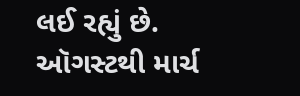લઈ રહ્યું છે. ઑગસ્ટથી માર્ચ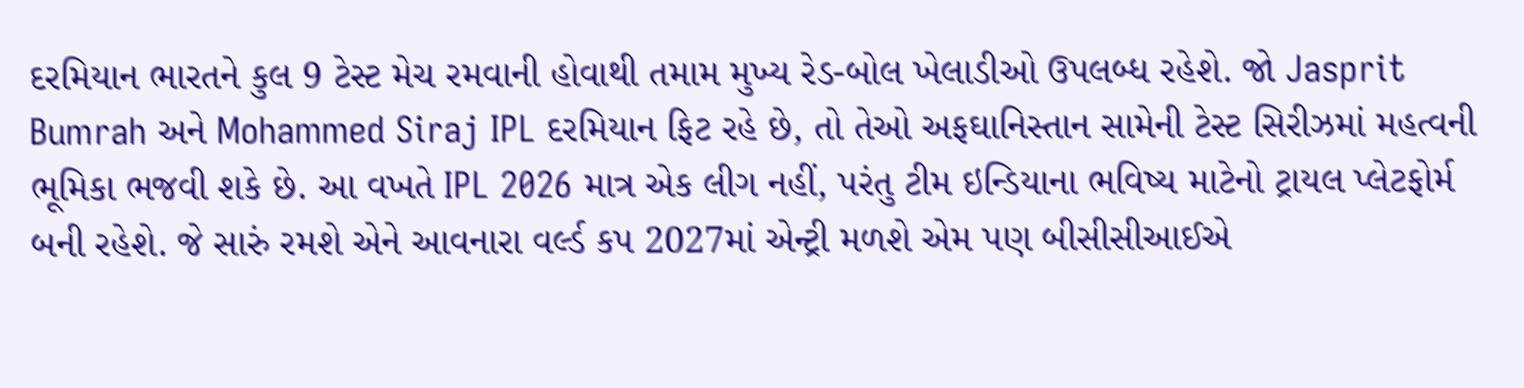દરમિયાન ભારતને કુલ 9 ટેસ્ટ મેચ રમવાની હોવાથી તમામ મુખ્ય રેડ-બોલ ખેલાડીઓ ઉપલબ્ધ રહેશે. જો Jasprit Bumrah અને Mohammed Siraj IPL દરમિયાન ફિટ રહે છે, તો તેઓ અફઘાનિસ્તાન સામેની ટેસ્ટ સિરીઝમાં મહત્વની ભૂમિકા ભજવી શકે છે. આ વખતે IPL 2026 માત્ર એક લીગ નહીં, પરંતુ ટીમ ઇન્ડિયાના ભવિષ્ય માટેનો ટ્રાયલ પ્લેટફોર્મ બની રહેશે. જે સારું રમશે એને આવનારા વર્લ્ડ કપ 2027માં એન્ટ્રી મળશે એમ પણ બીસીસીઆઈએ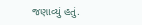જણાવ્યું હતું.